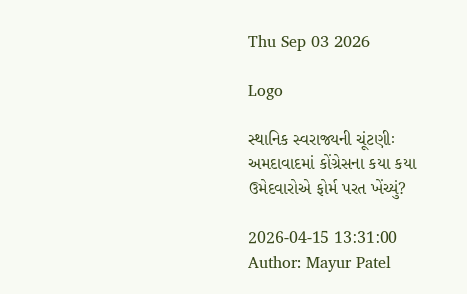Thu Sep 03 2026

Logo

સ્થાનિક સ્વરાજ્યની ચૂંટણીઃ અમદાવાદમાં કોંગ્રેસના કયા કયા ઉમેદવારોએ ફોર્મ પરત ખેંચ્યું?

2026-04-15 13:31:00
Author: Mayur Patel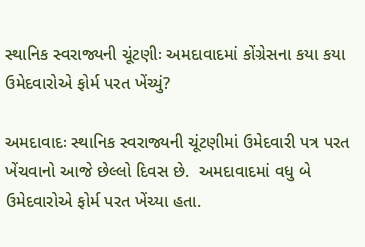સ્થાનિક સ્વરાજ્યની ચૂંટણીઃ અમદાવાદમાં કોંગ્રેસના કયા કયા ઉમેદવારોએ ફોર્મ પરત ખેંચ્યું?

અમદાવાદઃ સ્થાનિક સ્વરાજ્યની ચૂંટણીમાં ઉમેદવારી પત્ર પરત ખેંચવાનો આજે છેલ્લો દિવસ છે.  અમદાવાદમાં વધુ બે ઉમેદવારોએ ફોર્મ પરત ખેંચ્યા હતા.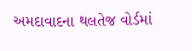અમદાવાદના થલતેજ વોર્ડમાં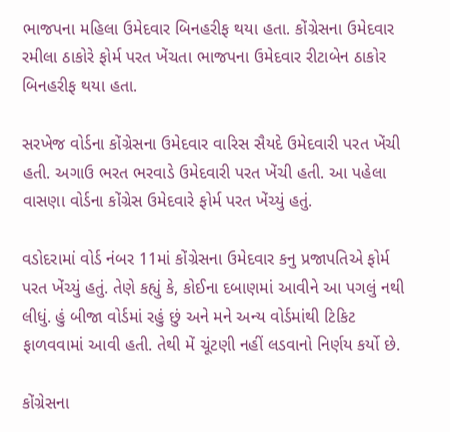ભાજપના મહિલા ઉમેદવાર બિનહરીફ થયા હતા. કોંગ્રેસના ઉમેદવાર રમીલા ઠાકોરે ફોર્મ પરત ખેંચતા ભાજપના ઉમેદવાર રીટાબેન ઠાકોર બિનહરીફ થયા હતા.

સરખેજ વોર્ડના કોંગ્રેસના ઉમેદવાર વારિસ સૈયદે ઉમેદવારી પરત ખેંચી હતી. અગાઉ ભરત ભરવાડે ઉમેદવારી પરત ખેંચી હતી. આ પહેલા વાસણા વોર્ડના કોંગ્રેસ ઉમેદવારે ફોર્મ પરત ખેંચ્યું હતું.

વડોદરામાં વોર્ડ નંબર 11માં કોંગ્રેસના ઉમેદવાર કનુ પ્રજાપતિએ ફોર્મ પરત ખેંચ્યું હતું. તેણે કહ્યું કે, કોઈના દબાણમાં આવીને આ પગલું નથી લીધું. હું બીજા વોર્ડમાં રહું છું અને મને અન્ય વોર્ડમાંથી ટિકિટ ફાળવવામાં આવી હતી. તેથી મેં ચૂંટણી નહીં લડવાનો નિર્ણય કર્યો છે.

કોંગ્રેસના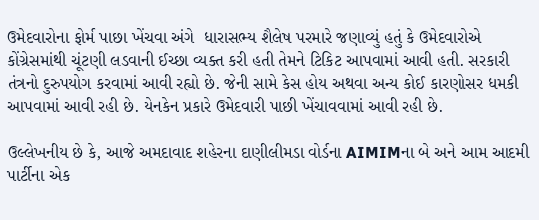ઉમેદવારોના ફોર્મ પાછા ખેંચવા અંગે  ધારાસભ્ય શૈલેષ પરમારે જણાવ્યું હતું કે ઉમેદવારોએ કોંગ્રેસમાંથી ચૂંટણી લડવાની ઈચ્છા વ્યક્ત કરી હતી તેમને ટિકિટ આપવામાં આવી હતી. સરકારી તંત્રનો દુરુપયોગ કરવામાં આવી રહ્યો છે. જેની સામે કેસ હોય અથવા અન્ય કોઈ કારણોસર ધમકી આપવામાં આવી રહી છે. યેનકેન પ્રકારે ઉમેદવારી પાછી ખેંચાવવામાં આવી રહી છે.

ઉલ્લેખનીય છે કે, આજે અમદાવાદ શહેરના દાણીલીમડા વોર્ડના AIMIMના બે અને આમ આદમી પાર્ટીના એક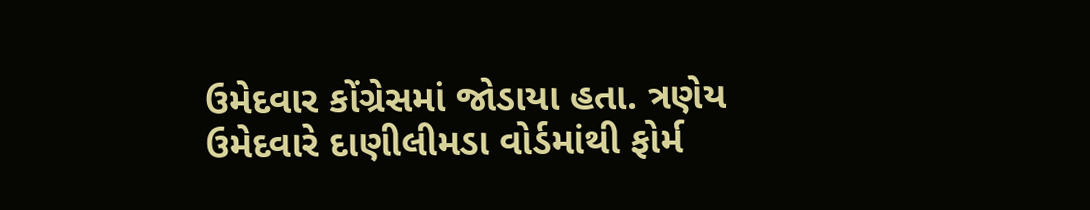ઉમેદવાર કોંગ્રેસમાં જોડાયા હતા. ત્રણેય ઉમેદવારે દાણીલીમડા વોર્ડમાંથી ફોર્મ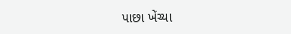પાછા ખેંચ્યા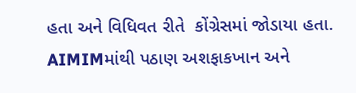હતા અને વિધિવત રીતે  કોંગ્રેસમાં જોડાયા હતા. AIMIMમાંથી પઠાણ અશફાકખાન અને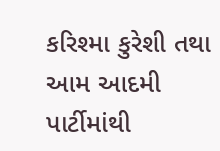કરિશ્મા કુરેશી તથા આમ આદમી પાર્ટીમાંથી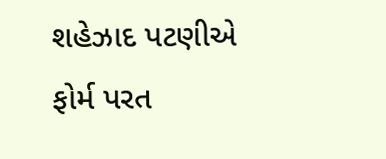શહેઝાદ પટણીએ ફોર્મ પરત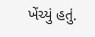ખેંચ્યું હતું.